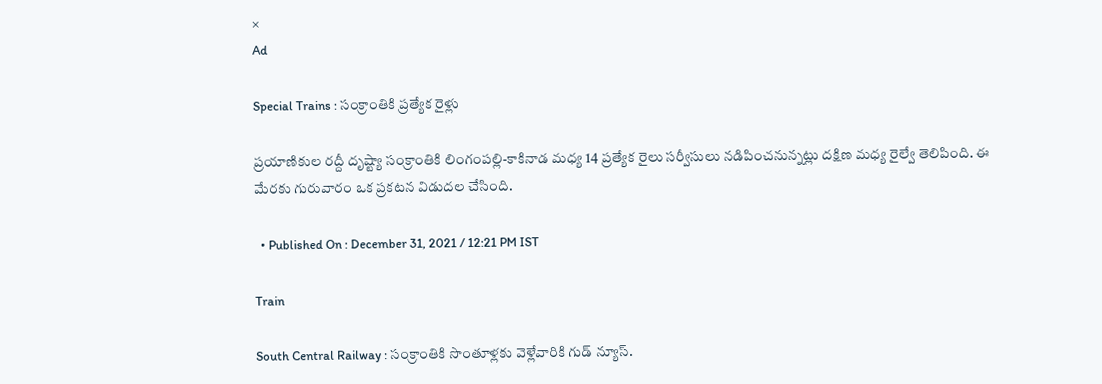×
Ad

Special Trains : సంక్రాంతికి ప్రత్యేక రైళ్లు

ప్రయాణికుల రద్దీ దృష్ట్యా సంక్రాంతికి లింగంపల్లి-కాకినాడ మధ్య 14 ప్రత్యేక రైలు సర్వీసులు నడిపించనున్నట్లు దక్షిణ మధ్య రైల్వే తెలిపింది. ఈ మేరకు గురువారం ఒక ప్రకటన విడుదల చేసింది.

  • Published On : December 31, 2021 / 12:21 PM IST

Train

South Central Railway : సంక్రాంతికి సొంతూళ్లకు వెళ్లేవారికి గుడ్ న్యూస్.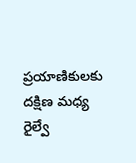ప్రయాణికులకు దక్షిణ మధ్య రైల్వే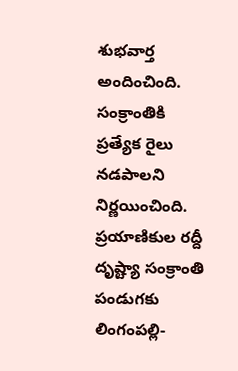శుభవార్త అందించింది. సంక్రాంతికి ప్రత్యేక రైలు నడపాలని నిర్ణయించింది. ప్రయాణికుల రద్దీ దృష్ట్యా సంక్రాంతి పండుగకు లింగంపల్లి-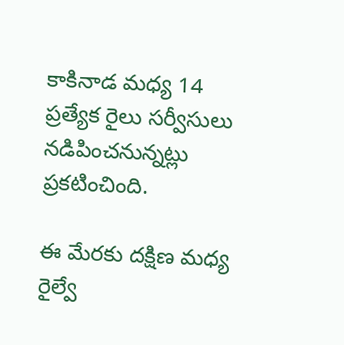కాకినాడ మధ్య 14 ప్రత్యేక రైలు సర్వీసులు నడిపించనున్నట్లు ప్రకటించింది.

ఈ మేరకు దక్షిణ మధ్య రైల్వే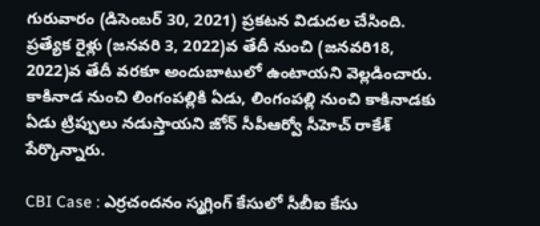గురువారం (డిసెంబర్ 30, 2021) ప్రకటన విడుదల చేసింది. ప్రత్యేక రైళ్లు (జనవరి 3, 2022)వ తేదీ నుంచి (జనవరి18, 2022)వ తేదీ వరకూ అందుబాటులో ఉంటాయని వెల్లడించారు. కాకినాడ నుంచి లింగంపల్లికి ఏడు, లింగంపల్లి నుంచి కాకినాడకు ఏడు ట్రిప్పులు నడుస్తాయని జోన్ సీపీఆర్వో సీహెచ్ రాకేశ్ పేర్కొన్నారు.

CBI Case : ఎర్రచందనం స్మగ్లింగ్ కేసులో సీబీఐ కేసు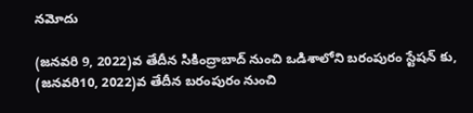నమోదు

(జనవరి 9, 2022)వ తేదీన సికింద్రాబాద్ నుంచి ఒడిశాలోని బరంపురం స్టేషన్ కు, (జనవరి10, 2022)వ తేదీన బరంపురం నుంచి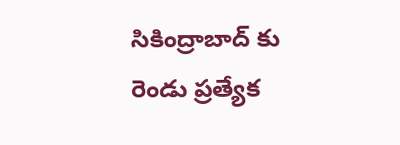సికింద్రాబాద్ కు రెండు ప్రత్యేక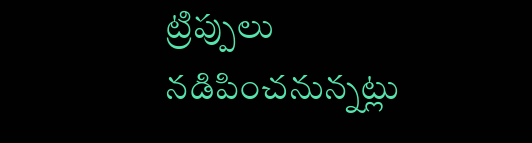ట్రిప్పులు నడిపించనున్నట్లు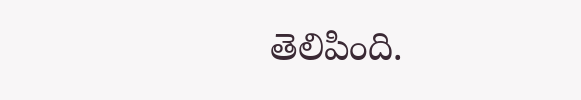తెలిపింది.